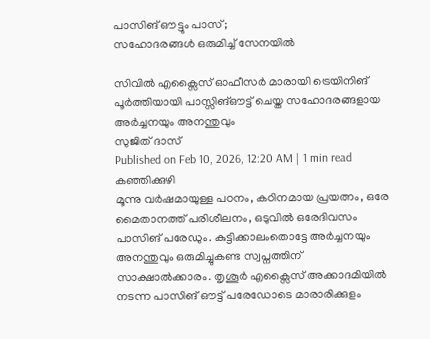പാസിങ് ഔട്ടും പാസ്;
സഹോദരങ്ങൾ ഒരുമിച്ച് സേനയിൽ

സിവിൽ എക്സൈസ് ഓഫീസർ മാരായി ട്രെയിനിങ് പൂർത്തിയായി പാസ്സിങ്ഔട്ട് ചെയ്ത സഹോദരങ്ങളായ അർച്ചനയും അനന്തുവും
സുജിത് ദാസ്
Published on Feb 10, 2026, 12:20 AM | 1 min read
കഞ്ഞിക്കുഴി
മൂന്നു വർഷമായുള്ള പഠനം, കഠിനമായ പ്രയത്നം, ഒരേ മൈതാനത്ത് പരിശീലനം, ഒടുവിൽ ഒരേദിവസം പാസിങ് പരേഡും. കുട്ടിക്കാലംതൊട്ടേ അർച്ചനയും അനന്തുവും ഒരുമിച്ചുകണ്ട സ്വപ്നത്തിന് സാക്ഷാൽക്കാരം. തൃശൂർ എക്സൈസ് അക്കാദമിയിൽ നടന്ന പാസിങ് ഔട്ട് പരേഡോടെ മാരാരിക്കുളം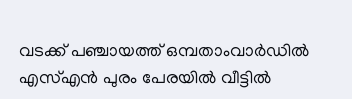വടക്ക് പഞ്ചായത്ത് ഒമ്പതാംവാർഡിൽ എസ്എൻ പുരം പേരയിൽ വീട്ടിൽ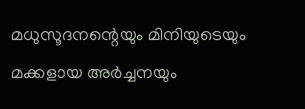മധുസൂദനന്റെയും മിനിയുടെയും മക്കളായ അർച്ചനയും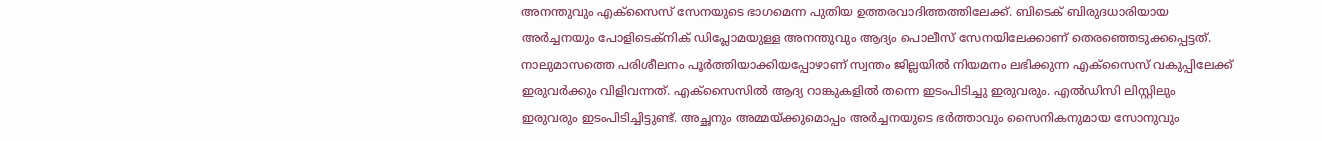അനന്തുവും എക്സൈസ് സേനയുടെ ഭാഗമെന്ന പുതിയ ഉത്തരവാദിത്തത്തിലേക്ക്. ബിടെക് ബിരുദധാരിയായ അർച്ചനയും പോളിടെക്നിക് ഡിപ്ലോമയുള്ള അനന്തുവും ആദ്യം പൊലീസ് സേനയിലേക്കാണ് തെരഞ്ഞെടുക്കപ്പെട്ടത്. നാലുമാസത്തെ പരിശീലനം പൂർത്തിയാക്കിയപ്പോഴാണ് സ്വന്തം ജില്ലയിൽ നിയമനം ലഭിക്കുന്ന എക്സൈസ് വകുപ്പിലേക്ക് ഇരുവർക്കും വിളിവന്നത്. എക്സൈസിൽ ആദ്യ റാങ്കുകളിൽ തന്നെ ഇടംപിടിച്ചു ഇരുവരും. എൽഡിസി ലിസ്റ്റിലും ഇരുവരും ഇടംപിടിച്ചിട്ടുണ്ട്. അച്ഛനും അമ്മയ്ക്കുമൊപ്പം അർച്ചനയുടെ ഭർത്താവും സൈനികനുമായ സോനുവും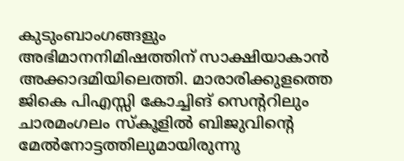കുടുംബാംഗങ്ങളും അഭിമാനനിമിഷത്തിന് സാക്ഷിയാകാൻ അക്കാദമിയിലെത്തി. മാരാരിക്കുളത്തെ ജികെ പിഎസ്സി കോച്ചിങ് സെന്ററിലും ചാരമംഗലം സ്കൂളിൽ ബിജുവിന്റെ മേൽനോട്ടത്തിലുമായിരുന്നു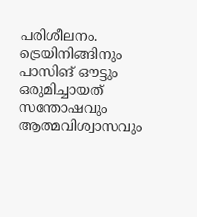പരിശീലനം. ട്രെയിനിങ്ങിനും പാസിങ് ഔട്ടും ഒരുമിച്ചായത് സന്തോഷവും ആത്മവിശ്വാസവും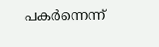പകർന്നെന്ന്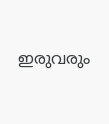ഇരുവരും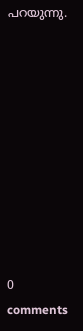പറയുന്നു.










0 comments